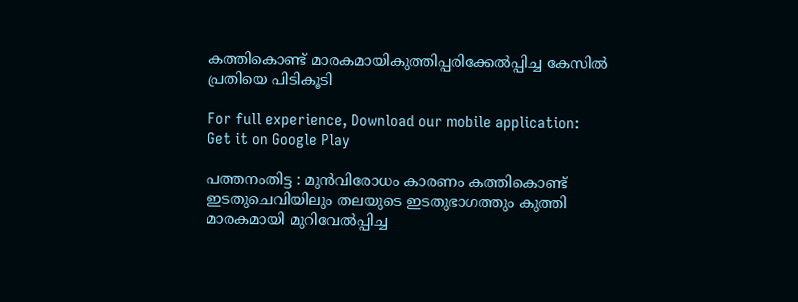കത്തികൊണ്ട് മാരകമായികുത്തിപ്പരിക്കേൽപ്പിച്ച കേസിൽ പ്രതിയെ പിടികൂടി

For full experience, Download our mobile application:
Get it on Google Play

പത്തനംതിട്ട : മുൻവിരോധം കാരണം കത്തികൊണ്ട് ഇടതുചെവിയിലും തലയുടെ ഇടതുഭാഗത്തും കുത്തി മാരകമായി മുറിവേൽപ്പിച്ച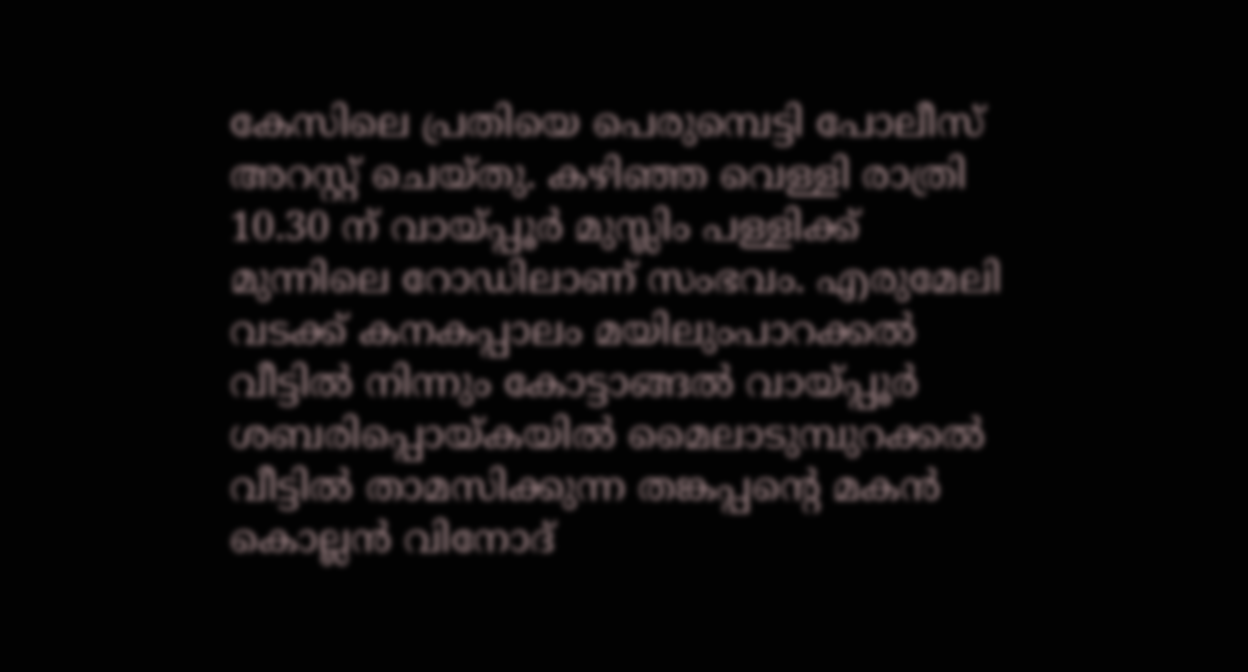കേസിലെ പ്രതിയെ പെരുമ്പെട്ടി പോലീസ് അറസ്റ്റ് ചെയ്തു. കഴിഞ്ഞ വെള്ളി രാത്രി 10.30 ന് വായ്പ്പൂർ മുസ്ലിം പള്ളിക്ക് മുന്നിലെ റോഡിലാണ് സംഭവം. എരുമേലി വടക്ക് കനകപ്പാലം മയിലുംപാറക്കൽ വീട്ടിൽ നിന്നും കോട്ടാങ്ങൽ വായ്പ്പൂർ ശബരിപ്പൊയ്കയിൽ മൈലാടുമ്പുറക്കൽ വീട്ടിൽ താമസിക്കുന്ന തങ്കപ്പന്റെ മകൻ കൊല്ലൻ വിനോദ്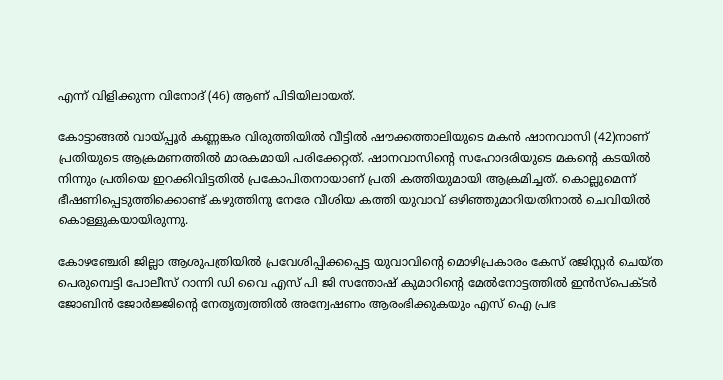എന്ന് വിളിക്കുന്ന വിനോദ് (46) ആണ് പിടിയിലായത്.

കോട്ടാങ്ങൽ വായ്പ്പൂർ കണ്ണങ്കര വിരുത്തിയിൽ വീട്ടിൽ ഷൗക്കത്താലിയുടെ മകൻ ഷാനവാസി (42)നാണ് പ്രതിയുടെ ആക്രമണത്തിൽ മാരകമായി പരിക്കേറ്റത്. ഷാനവാസിന്റെ സഹോദരിയുടെ മകന്റെ കടയിൽ നിന്നും പ്രതിയെ ഇറക്കിവിട്ടതിൽ പ്രകോപിതനായാണ് പ്രതി കത്തിയുമായി ആക്രമിച്ചത്. കൊല്ലുമെന്ന് ഭീഷണിപ്പെടുത്തിക്കൊണ്ട് കഴുത്തിനു നേരേ വീശിയ കത്തി യുവാവ് ഒഴിഞ്ഞുമാറിയതിനാൽ ചെവിയിൽ കൊള്ളുകയായിരുന്നു.

കോഴഞ്ചേരി ജില്ലാ ആശുപത്രിയിൽ പ്രവേശിപ്പിക്കപ്പെട്ട യുവാവിന്റെ മൊഴിപ്രകാരം കേസ് രജിസ്റ്റർ ചെയ്ത പെരുമ്പെട്ടി പോലീസ് റാന്നി ഡി വൈ എസ് പി ജി സന്തോഷ്‌ കുമാറിന്റെ മേൽനോട്ടത്തിൽ ഇൻസ്‌പെക്ടർ ജോബിൻ ജോർജ്ജിന്റെ നേതൃത്വത്തിൽ അന്വേഷണം ആരംഭിക്കുകയും എസ് ഐ പ്രഭ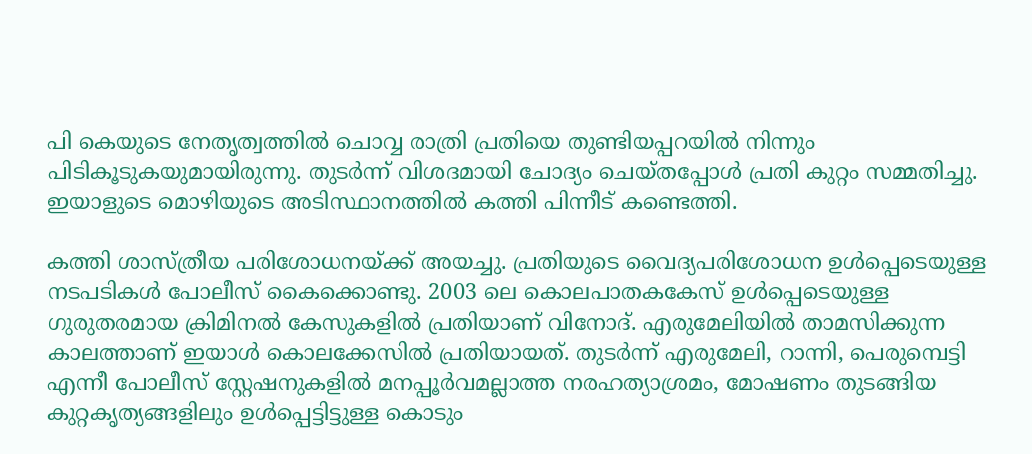പി കെയുടെ നേതൃത്വത്തിൽ ചൊവ്വ രാത്രി പ്രതിയെ തുണ്ടിയപ്പറയിൽ നിന്നും പിടികൂടുകയുമായിരുന്നു. തുടർന്ന് വിശദമായി ചോദ്യം ചെയ്തപ്പോൾ പ്രതി കുറ്റം സമ്മതിച്ചു. ഇയാളുടെ മൊഴിയുടെ അടിസ്ഥാനത്തിൽ കത്തി പിന്നീട് കണ്ടെത്തി.

കത്തി ശാസ്ത്രീയ പരിശോധനയ്ക്ക് അയച്ചു. പ്രതിയുടെ വൈദ്യപരിശോധന ഉൾപ്പെടെയുള്ള നടപടികൾ പോലീസ് കൈക്കൊണ്ടു. 2003 ലെ കൊലപാതകകേസ് ഉൾപ്പെടെയുള്ള ഗുരുതരമായ ക്രിമിനൽ കേസുകളിൽ പ്രതിയാണ് വിനോദ്. എരുമേലിയിൽ താമസിക്കുന്ന കാലത്താണ് ഇയാൾ കൊലക്കേസിൽ പ്രതിയായത്. തുടർന്ന് എരുമേലി, റാന്നി, പെരുമ്പെട്ടി എന്നീ പോലീസ് സ്റ്റേഷനുകളിൽ മനപ്പൂർവമല്ലാത്ത നരഹത്യാശ്രമം, മോഷണം തുടങ്ങിയ കുറ്റകൃത്യങ്ങളിലും ഉൾപ്പെട്ടിട്ടുള്ള കൊടും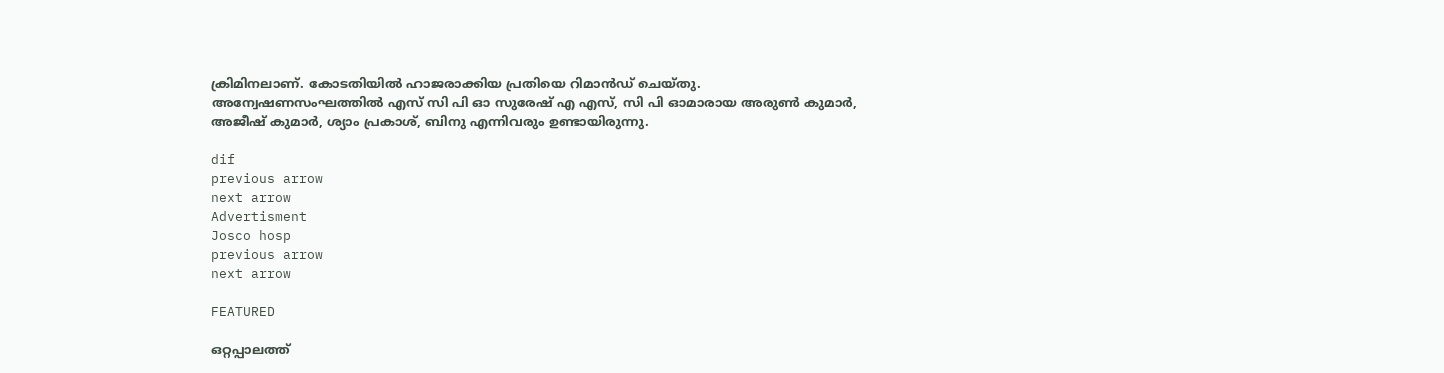ക്രിമിനലാണ്. കോടതിയിൽ ഹാജരാക്കിയ പ്രതിയെ റിമാൻഡ് ചെയ്തു. അന്വേഷണസംഘത്തിൽ എസ് സി പി ഓ സുരേഷ് എ എസ്, സി പി ഓമാരായ അരുൺ കുമാർ, അജീഷ് കുമാർ, ശ്യാം പ്രകാശ്, ബിനു എന്നിവരും ഉണ്ടായിരുന്നു.

dif
previous arrow
next arrow
Advertisment
Josco hosp
previous arrow
next arrow

FEATURED

ഒറ്റപ്പാലത്ത്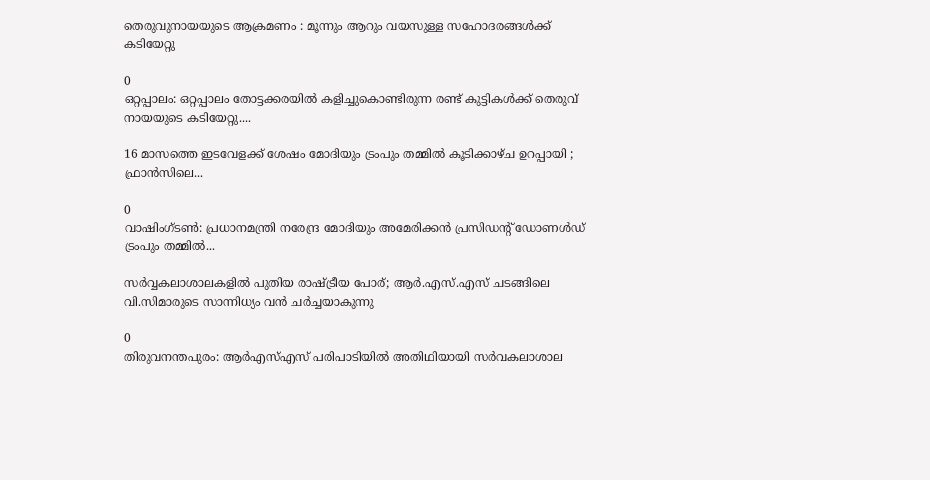തെരുവുനായയുടെ ആക്രമണം : മൂന്നും ആറും വയസുള്ള സഹോദരങ്ങൾക്ക് കടിയേറ്റു

0
ഒറ്റപ്പാലം: ഒറ്റപ്പാലം തോട്ടക്കരയിൽ കളിച്ചുകൊണ്ടിരുന്ന രണ്ട് കുട്ടികൾക്ക് തെരുവ് നായയുടെ കടിയേറ്റു....

16 മാസത്തെ ഇടവേളക്ക് ശേഷം മോദിയും ട്രംപും തമ്മിൽ കൂടിക്കാഴ്ച ഉറപ്പായി ; ഫ്രാൻസിലെ...

0
വാഷിംഗ്ടൺ: പ്രധാനമന്ത്രി നരേന്ദ്ര മോദിയും അമേരിക്കൻ പ്രസിഡന്‍റ് ഡോണൾ‍ഡ് ട്രംപും തമ്മിൽ...

സർവ്വകലാശാലകളിൽ പുതിയ രാഷ്ട്രീയ പോര്; ആർ.എസ്.എസ് ചടങ്ങിലെ വി.സിമാരുടെ സാന്നിധ്യം വൻ ചർച്ചയാകുന്നു

0
തിരുവനന്തപുരം: ആർഎസ്എസ് പരിപാടിയിൽ അതിഥിയായി സർവകലാശാല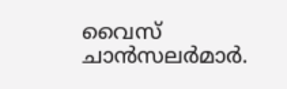വൈസ് ചാൻസലർമാർ.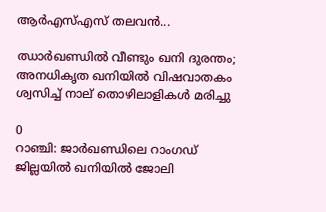ആർഎസ്എസ് തലവൻ...

ഝാർഖണ്ഡിൽ വീണ്ടും ഖനി ദുരന്തം; അനധികൃത ഖനിയിൽ വിഷവാതകം ശ്വസിച്ച് നാല് തൊഴിലാളികൾ മരിച്ചു

0
റാഞ്ചി: ജാര്‍ഖണ്ഡിലെ റാംഗഡ് ജില്ലയിൽ ഖനിയില്‍ ജോലി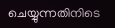ചെയ്യുന്നതിനിടെ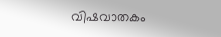വിഷവാതകം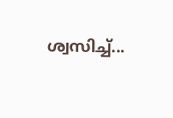ശ്വസിച്ച്...